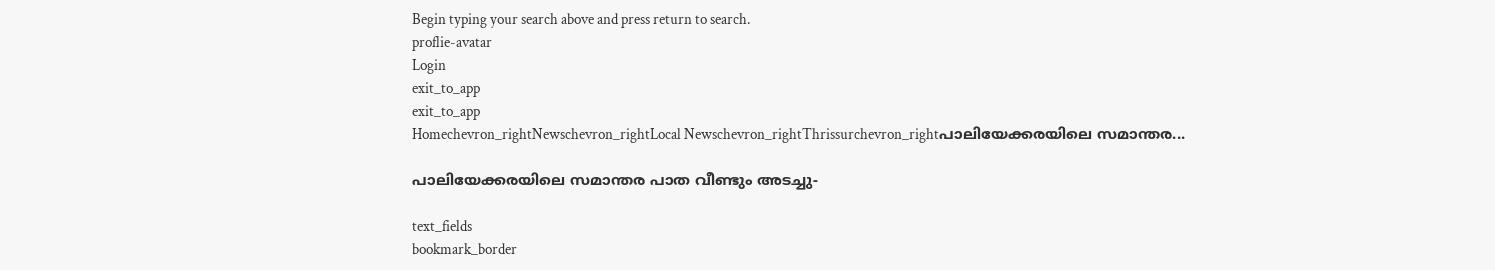Begin typing your search above and press return to search.
proflie-avatar
Login
exit_to_app
exit_to_app
Homechevron_rightNewschevron_rightLocal Newschevron_rightThrissurchevron_rightപാലിയേക്കരയിലെ സമാന്തര...

പാലിയേക്കരയിലെ സമാന്തര പാത വീണ്ടും അടച്ചു-

text_fields
bookmark_border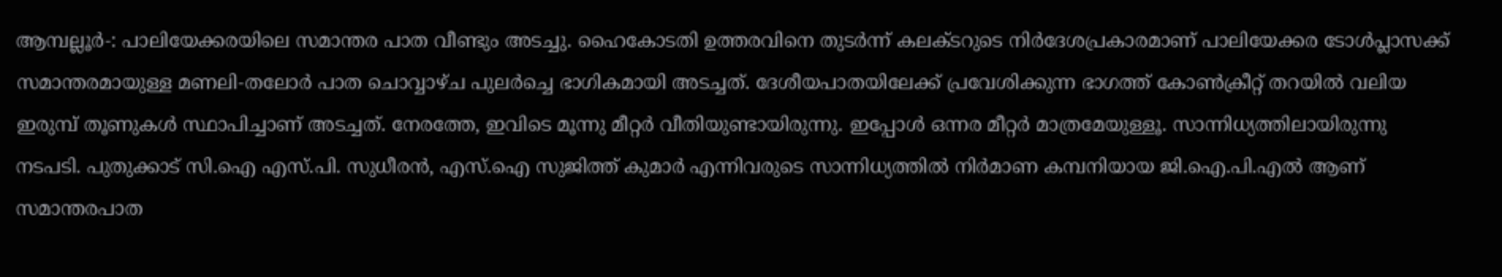ആമ്പല്ലൂര്‍-: പാലിയേക്കരയിലെ സമാന്തര പാത വീണ്ടും അടച്ചു. ഹൈകോടതി ഉത്തരവിനെ തുടര്‍ന്ന് കലക്ടറുടെ നിര്‍ദേശപ്രകാരമാണ് പാലിയേക്കര ടോള്‍പ്ലാസക്ക് സമാന്തരമായുള്ള മണലി-തലോര്‍ പാത ചൊവ്വാഴ്ച പുലർച്ചെ ഭാഗികമായി അടച്ചത്. ദേശീയപാതയിലേക്ക് പ്രവേശിക്കുന്ന ഭാഗത്ത് കോണ്‍ക്രീറ്റ് തറയില്‍ വലിയ ഇരുമ്പ് തൂണുകള്‍ സ്ഥാപിച്ചാണ് അടച്ചത്. നേരത്തേ, ഇവിടെ മൂന്നു മീറ്റര്‍ വീതിയുണ്ടായിരുന്നു. ഇപ്പോള്‍ ഒന്നര മീറ്റര്‍ മാത്രമേയുള്ളൂ. സാന്നിധ്യത്തിലായിരുന്നു നടപടി. പുതുക്കാട് സി.ഐ എസ്.പി. സുധീരന്‍, എസ്.ഐ സുജിത്ത് കുമാര്‍ എന്നിവരുടെ സാന്നിധ്യത്തില്‍ നിര്‍മാണ കമ്പനിയായ ജി.ഐ.പി.എല്‍ ആണ് സമാന്തരപാത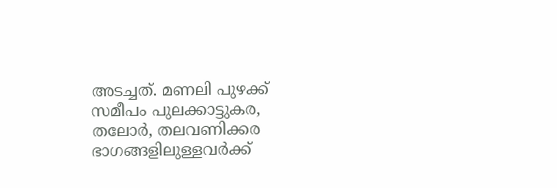അടച്ചത്. മണലി പുഴക്ക് സമീപം പുലക്കാട്ടുകര, തലോര്‍, തലവണിക്കര ഭാഗങ്ങളിലുള്ളവര്‍ക്ക്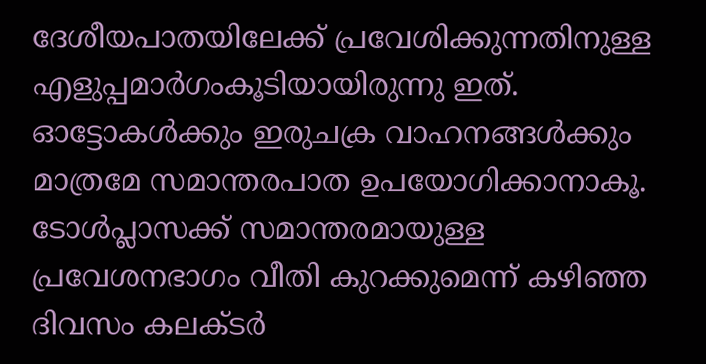ദേശീയപാതയിലേക്ക് പ്രവേശിക്കുന്നതിനുള്ള എളുപ്പമാര്‍ഗംകൂടിയായിരുന്നു ഇത്. ഓട്ടോകള്‍ക്കും ഇരുചക്ര വാഹനങ്ങള്‍ക്കും മാത്രമേ സമാന്തരപാത ഉപയോഗിക്കാനാകൂ. ടോള്‍പ്ലാസക്ക് സമാന്തരമായുള്ള പ്രവേശനഭാഗം വീതി കുറക്കുമെന്ന് കഴിഞ്ഞ ദിവസം കലക്ടര്‍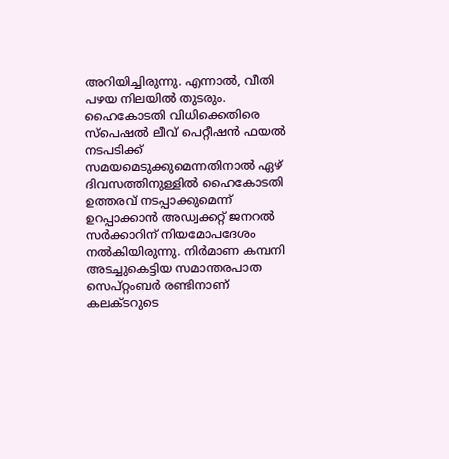അറിയിച്ചിരുന്നു. എന്നാല്‍, വീതി പഴയ നിലയില്‍ തുടരും. ഹൈകോടതി വിധിക്കെതിരെ സ്‌പെഷല്‍ ലീവ് പെറ്റീഷന്‍ ഫയൽ നടപടിക്ക് സമയമെടുക്കുമെന്നതിനാൽ ഏഴ് ദിവസത്തിനുള്ളില്‍ ഹൈകോടതി ഉത്തരവ് നടപ്പാക്കുമെന്ന് ഉറപ്പാക്കാൻ അഡ്വക്കറ്റ് ജനറല്‍ സർക്കാറിന് നിയമോപദേശം നല്‍കിയിരുന്നു. നിര്‍മാണ കമ്പനി അടച്ചുകെട്ടിയ സമാന്തരപാത സെപ്റ്റംബര്‍ രണ്ടിനാണ് കലക്ടറുടെ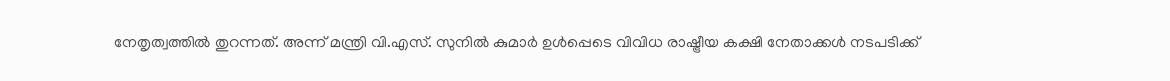നേതൃത്വത്തില്‍ തുറന്നത്. അന്ന് മന്ത്രി വി.എസ്. സുനില്‍ കുമാര്‍ ഉള്‍പ്പെടെ വിവിധ രാഷ്ട്രീയ കക്ഷി നേതാക്കള്‍ നടപടിക്ക്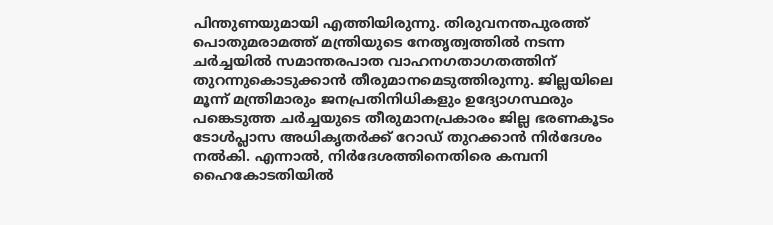പിന്തുണയുമായി എത്തിയിരുന്നു. തിരുവനന്തപുരത്ത് പൊതുമരാമത്ത് മന്ത്രിയുടെ നേതൃത്വത്തില്‍ നടന്ന ചര്‍ച്ചയില്‍ സമാന്തരപാത വാഹനഗതാഗതത്തിന് തുറന്നുകൊടുക്കാന്‍ തീരുമാനമെടുത്തിരുന്നു. ജില്ലയിലെ മൂന്ന് മന്ത്രിമാരും ജനപ്രതിനിധികളും ഉദ്യോഗസ്ഥരും പങ്കെടുത്ത ചര്‍ച്ചയുടെ തീരുമാനപ്രകാരം ജില്ല ഭരണകൂടം ടോള്‍പ്ലാസ അധികൃതര്‍ക്ക് റോഡ് തുറക്കാന്‍ നിര്‍ദേശം നല്‍കി. എന്നാല്‍, നിര്‍ദേശത്തിനെതിരെ കമ്പനി ഹൈകോടതിയില്‍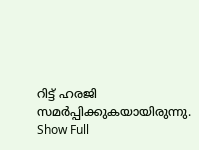റിട്ട് ഹരജി സമര്‍പ്പിക്കുകയായിരുന്നു.
Show Full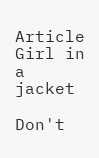Article
Girl in a jacket

Don't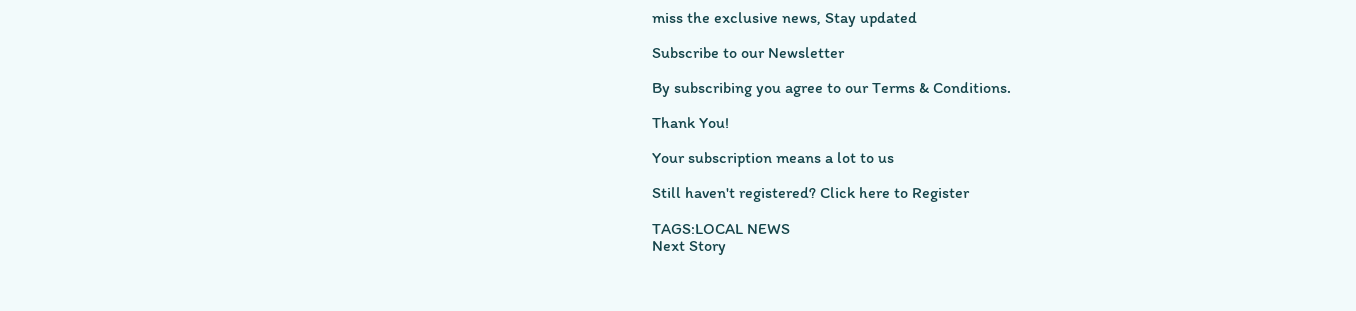miss the exclusive news, Stay updated

Subscribe to our Newsletter

By subscribing you agree to our Terms & Conditions.

Thank You!

Your subscription means a lot to us

Still haven't registered? Click here to Register

TAGS:LOCAL NEWS
Next Story